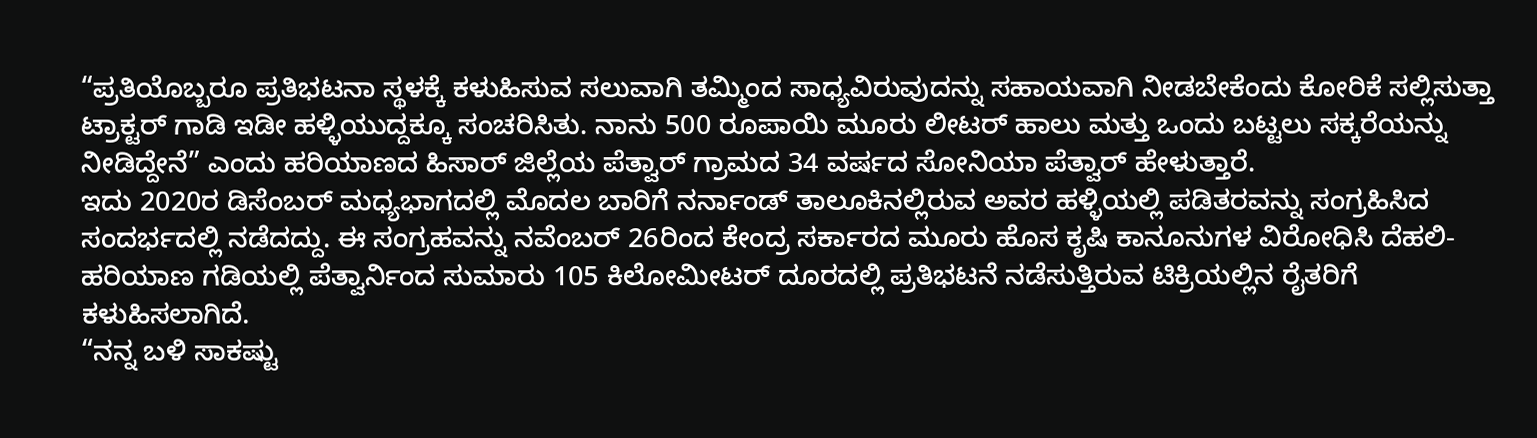“ಪ್ರತಿಯೊಬ್ಬರೂ ಪ್ರತಿಭಟನಾ ಸ್ಥಳಕ್ಕೆ ಕಳುಹಿಸುವ ಸಲುವಾಗಿ ತಮ್ಮಿಂದ ಸಾಧ್ಯವಿರುವುದನ್ನು ಸಹಾಯವಾಗಿ ನೀಡಬೇಕೆಂದು ಕೋರಿಕೆ ಸಲ್ಲಿಸುತ್ತಾ ಟ್ರಾಕ್ಟರ್ ಗಾಡಿ ಇಡೀ ಹಳ್ಳಿಯುದ್ದಕ್ಕೂ ಸಂಚರಿಸಿತು. ನಾನು 500 ರೂಪಾಯಿ ಮೂರು ಲೀಟರ್ ಹಾಲು ಮತ್ತು ಒಂದು ಬಟ್ಟಲು ಸಕ್ಕರೆಯನ್ನು ನೀಡಿದ್ದೇನೆ” ಎಂದು ಹರಿಯಾಣದ ಹಿಸಾರ್ ಜಿಲ್ಲೆಯ ಪೆತ್ವಾರ್ ಗ್ರಾಮದ 34 ವರ್ಷದ ಸೋನಿಯಾ ಪೆತ್ವಾರ್ ಹೇಳುತ್ತಾರೆ.
ಇದು 2020ರ ಡಿಸೆಂಬರ್ ಮಧ್ಯಭಾಗದಲ್ಲಿ ಮೊದಲ ಬಾರಿಗೆ ನರ್ನಾಂಡ್ ತಾಲೂಕಿನಲ್ಲಿರುವ ಅವರ ಹಳ್ಳಿಯಲ್ಲಿ ಪಡಿತರವನ್ನು ಸಂಗ್ರಹಿಸಿದ ಸಂದರ್ಭದಲ್ಲಿ ನಡೆದದ್ದು. ಈ ಸಂಗ್ರಹವನ್ನು ನವೆಂಬರ್ 26ರಿಂದ ಕೇಂದ್ರ ಸರ್ಕಾರದ ಮೂರು ಹೊಸ ಕೃಷಿ ಕಾನೂನುಗಳ ವಿರೋಧಿಸಿ ದೆಹಲಿ-ಹರಿಯಾಣ ಗಡಿಯಲ್ಲಿ ಪೆತ್ವಾರ್ನಿಂದ ಸುಮಾರು 105 ಕಿಲೋಮೀಟರ್ ದೂರದಲ್ಲಿ ಪ್ರತಿಭಟನೆ ನಡೆಸುತ್ತಿರುವ ಟಿಕ್ರಿಯಲ್ಲಿನ ರೈತರಿಗೆ ಕಳುಹಿಸಲಾಗಿದೆ.
“ನನ್ನ ಬಳಿ ಸಾಕಷ್ಟು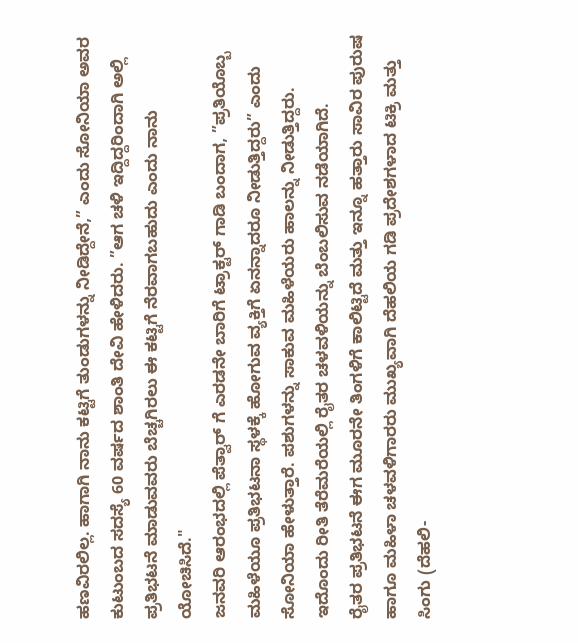ಹಣವಿರಲಿಲ್ಲ. ಹಾಗಾಗಿ ನಾನು ಕಟ್ಟಿಗೆ ತುಂಡುಗಳನ್ನು ನೀಡಿದ್ದೇನೆ,” ಎಂದು ಸೋನಿಯಾ ಅವರ ಕುಟುಂಬದ ಸದಸ್ಯೆ 60 ವರ್ಷದ ಶಾಂತಿ ದೇವಿ ಹೇಳಿದರು. ”ಆಗ ಚಳಿ ಇದ್ದಿದ್ದರಿಂದಾಗಿ ಅಲ್ಲಿ ಪ್ರತಿಭಟನೆ ಮಾಡುವವರು ಬೆಚ್ಚಗಿರಲು ಈ ಕಟ್ಟಿಗೆ ನೆರವಾಗಬಹುದು ಎಂದು ನಾನು ಯೋಚಿಸಿದೆ."
ಜನವರಿ ಆರಂಭದಲ್ಲಿ ಪೆತ್ವಾರ್ ಗೆ ಎರಡನೇ ಬಾರಿಗೆ ಟ್ರಾಕ್ಟರ್ ಗಾಡಿ ಬಂದಾಗ, ”ಪ್ರತಿಯೊಬ್ಬ ಮಹಿಳೆಯೂ ಪ್ರತಿಭಟನಾ ಸ್ಥಳಕ್ಕೆ ಹೋಗುವ ವ್ಯಕ್ತಿಗೆ ಏನನ್ನಾದರೂ ನೀಡುತ್ತಿದ್ದರು” ಎಂದು ಸೋನಿಯಾ ಹೇಳುತ್ತಾರೆ. ಪಶುಗಳನ್ನು ಸಾಕುವ ಮಹಿಳೆಯರು ಹಾಲನ್ನು ನೀಡುತ್ತಿದ್ದರು. ಇದೊಂದು ರೀತಿ ತೆರೆಮರೆಯಲ್ಲಿ ರೈತರ ಚಳವಳಿಯನ್ನು ಬೆಂಬಲಿಸುವ ನಡೆಯಾಗಿದೆ.
ರೈತರ ಪ್ರತಿಭಟನೆ ಈಗ ಮೂರನೇ ತಿಂಗಳಿಗೆ ಕಾಲಿಟ್ಟಿದೆ ಮತ್ತು ಇನ್ನೂ ಹತ್ತಾರು ಸಾವಿರ ಪುರುಷ ಹಾಗೂ ಮಹಿಳಾ ಚಳವಳಿಗಾರರು ಮುಖ್ಯವಾಗಿ ದೆಹಲಿಯ ಗಡಿ ಪ್ರದೇಶಗಳಾದ ಟಿಕ್ರಿ ಮತ್ತು ಸಿಂಗು (ದೆಹಲಿ-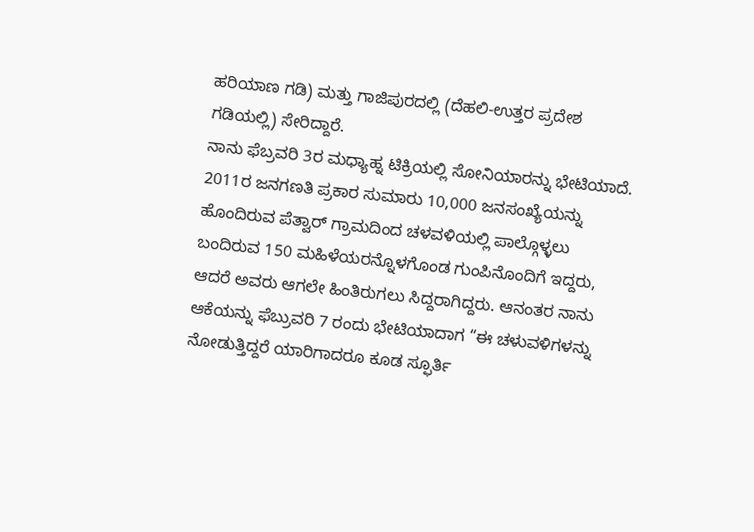ಹರಿಯಾಣ ಗಡಿ) ಮತ್ತು ಗಾಜಿಪುರದಲ್ಲಿ (ದೆಹಲಿ-ಉತ್ತರ ಪ್ರದೇಶ ಗಡಿಯಲ್ಲಿ) ಸೇರಿದ್ದಾರೆ.
ನಾನು ಫೆಬ್ರವರಿ 3ರ ಮಧ್ಯಾಹ್ನ ಟಿಕ್ರಿಯಲ್ಲಿ ಸೋನಿಯಾರನ್ನು ಭೇಟಿಯಾದೆ. 2011ರ ಜನಗಣತಿ ಪ್ರಕಾರ ಸುಮಾರು 10,000 ಜನಸಂಖ್ಯೆಯನ್ನು ಹೊಂದಿರುವ ಪೆತ್ವಾರ್ ಗ್ರಾಮದಿಂದ ಚಳವಳಿಯಲ್ಲಿ ಪಾಲ್ಗೊಳ್ಳಲು ಬಂದಿರುವ 150 ಮಹಿಳೆಯರನ್ನೊಳಗೊಂಡ ಗುಂಪಿನೊಂದಿಗೆ ಇದ್ದರು, ಆದರೆ ಅವರು ಆಗಲೇ ಹಿಂತಿರುಗಲು ಸಿದ್ದರಾಗಿದ್ದರು. ಆನಂತರ ನಾನು ಆಕೆಯನ್ನು ಫೆಬ್ರುವರಿ 7 ರಂದು ಭೇಟಿಯಾದಾಗ “ಈ ಚಳುವಳಿಗಳನ್ನು ನೋಡುತ್ತಿದ್ದರೆ ಯಾರಿಗಾದರೂ ಕೂಡ ಸ್ಫೂರ್ತಿ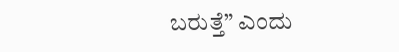ಬರುತ್ತೆ” ಎಂದು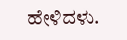ಹೇಳಿದಳು.